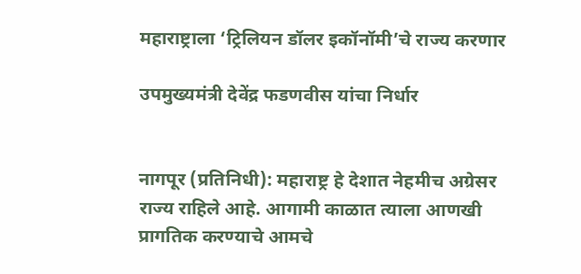महाराष्ट्राला ‘ट्रिलियन डॉलर इकॉनॉमी’चे राज्य करणार

उपमुख्यमंत्री देवेंद्र फडणवीस यांचा निर्धार


नागपूर (प्रतिनिधी): महाराष्ट्र हे देशात नेहमीच अग्रेसर राज्य राहिले आहे. आगामी काळात त्याला आणखी प्रागतिक करण्याचे आमचे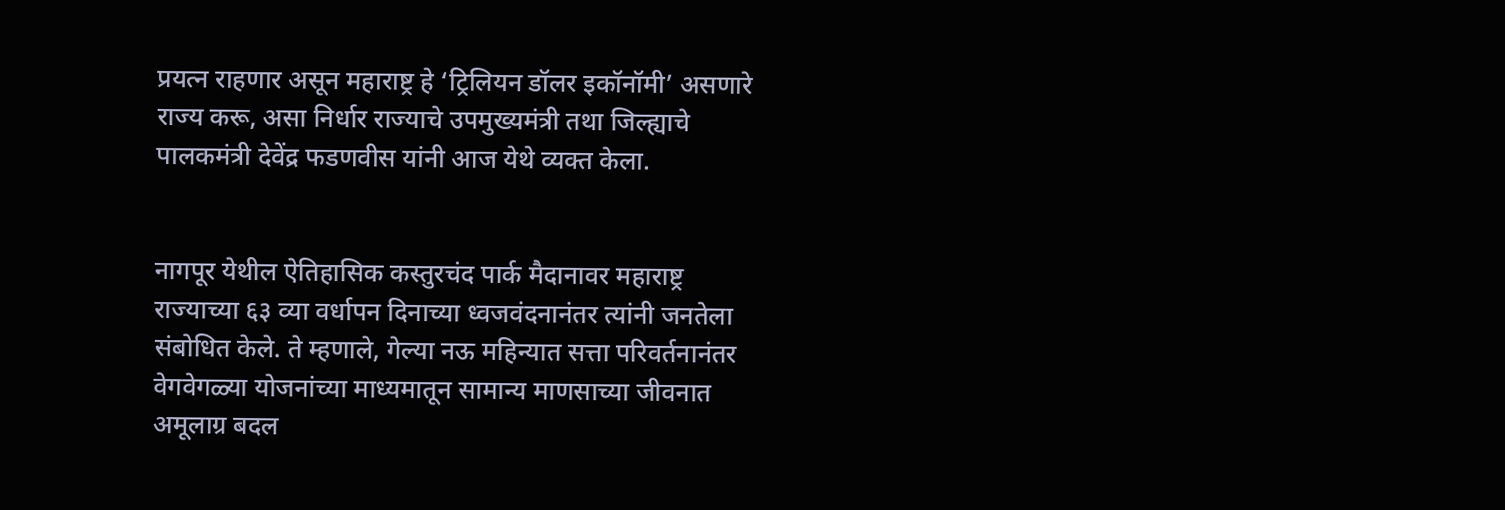प्रयत्न राहणार असून महाराष्ट्र हे ‘ट्रिलियन डॉलर इकॉनॉमी’ असणारे राज्य करू, असा निर्धार राज्याचे उपमुख्यमंत्री तथा जिल्ह्याचे पालकमंत्री देवेंद्र फडणवीस यांनी आज येथे व्यक्त केला.


नागपूर येथील ऐतिहासिक कस्तुरचंद पार्क मैदानावर महाराष्ट्र राज्याच्या ६३ व्या वर्धापन दिनाच्या ध्वजवंदनानंतर त्यांनी जनतेला संबोधित केले. ते म्हणाले, गेल्या नऊ महिन्यात सत्ता परिवर्तनानंतर वेगवेगळ्या योजनांच्या माध्यमातून सामान्य माणसाच्या जीवनात अमूलाग्र बदल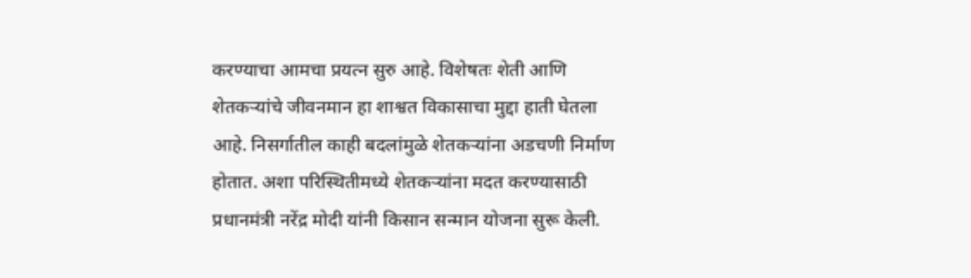करण्याचा आमचा प्रयत्न सुरु आहे. विशेषतः शेती आणि शेतकऱ्यांचे जीवनमान हा शाश्वत विकासाचा मुद्दा हाती घेतला आहे. निसर्गातील काही बदलांमुळे शेतकऱ्यांना अडचणी निर्माण होतात. अशा परिस्थितीमध्ये शेतकऱ्यांना मदत करण्यासाठी प्रधानमंत्री नरेंद्र मोदी यांनी किसान सन्मान योजना सुरू केली.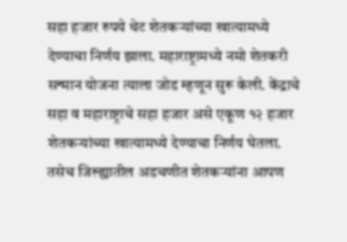सहा हजार रुपये थेट शेतकऱ्यांच्या खात्यामध्ये देण्याचा निर्णय झाला. महाराष्ट्रामध्ये नमो शेतकरी सन्मान योजना त्याला जोड म्हणून सुरू केली. केंद्राचे सहा व महाराष्ट्राचे सहा हजार असे एकूण १२ हजार शेतकऱ्यांच्या खात्यामध्ये देण्याचा निर्णय घेतला. तसेच जिल्ह्यातील अडचणीत शेतकऱ्यांना आपण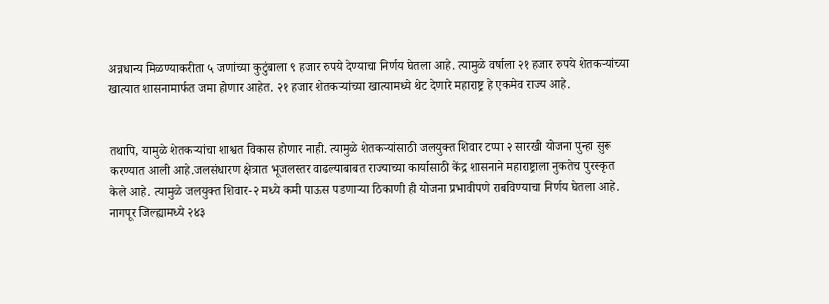अन्नधान्य मिळण्याकरीता ५ जणांच्या कुटुंबाला ९ हजार रुपये देण्याचा निर्णय घेतला आहे. त्यामुळे वर्षाला २१ हजार रुपये शेतकऱ्यांच्या खात्यात शासनामार्फत जमा होणार आहेत. २१ हजार शेतकऱ्यांच्या खात्यामध्ये थेट देणारे महाराष्ट्र हे एकमेव राज्य आहे.


तथापि, यामुळे शेतकऱ्यांचा शाश्वत विकास होणार नाही. त्यामुळे शेतकऱ्यांसाठी जलयुक्त शिवार टप्पा २ सारखी योजना पुन्हा सुरू करण्यात आली आहे.जलसंधारण क्षेत्रात भूजलस्तर वाढल्याबाबत राज्याच्या कार्यासाठी केंद्र शासनाने महाराष्ट्राला नुकतेच पुरस्कृत केले आहे. त्यामुळे जलयुक्त शिवार-२ मध्ये कमी पाऊस पडणाऱ्या ठिकाणी ही योजना प्रभावीपणे राबविण्याचा निर्णय घेतला आहे. नागपूर जिल्ह्यामध्ये २४३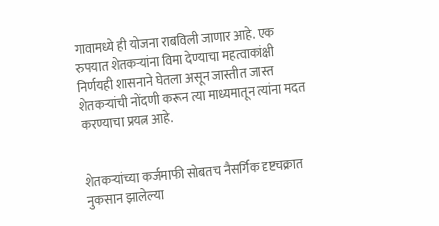गावामध्ये ही योजना राबविली जाणार आहे. एक रुपयात शेतकऱ्यांना विमा देण्याचा महत्वाकांक्षी निर्णयही शासनाने घेतला असून जास्तीत जास्त शेतकऱ्यांची नोंदणी करून त्या माध्यमातून त्यांना मदत करण्याचा प्रयत्न आहे.


शेतकऱ्यांच्या कर्जमाफी सोबतच नैसर्गिक दृष्टचक्रात नुकसान झालेल्या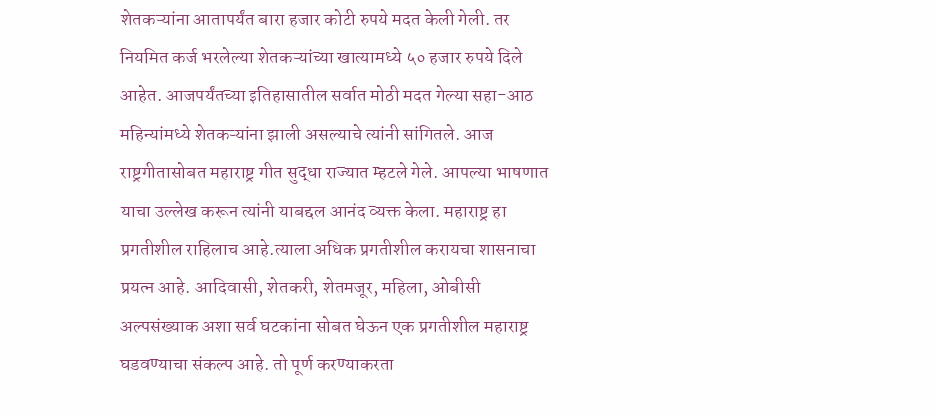शेतकऱ्यांना आतापर्यंत बारा हजार कोटी रुपये मदत केली गेली. तर नियमित कर्ज भरलेल्या शेतकऱ्यांच्या खात्यामध्ये ५० हजार रुपये दिले आहेत. आजपर्यंतच्या इतिहासातील सर्वात मोठी मदत गेल्या सहा-आठ महिन्यांमध्ये शेतकऱ्यांना झाली असल्याचे त्यांनी सांगितले. आज राष्ट्रगीतासोबत महाराष्ट्र गीत सुद्धा राज्यात म्हटले गेले. आपल्या भाषणात याचा उल्लेख करून त्यांनी याबद्दल आनंद व्यक्त केला. महाराष्ट्र हा प्रगतीशील राहिलाच आहे.त्याला अधिक प्रगतीशील करायचा शासनाचा प्रयत्न आहे. आदिवासी, शेतकरी, शेतमजूर, महिला, ओबीसी अल्पसंख्याक अशा सर्व घटकांना सोबत घेऊन एक प्रगतीशील महाराष्ट्र घडवण्याचा संकल्प आहे. तो पूर्ण करण्याकरता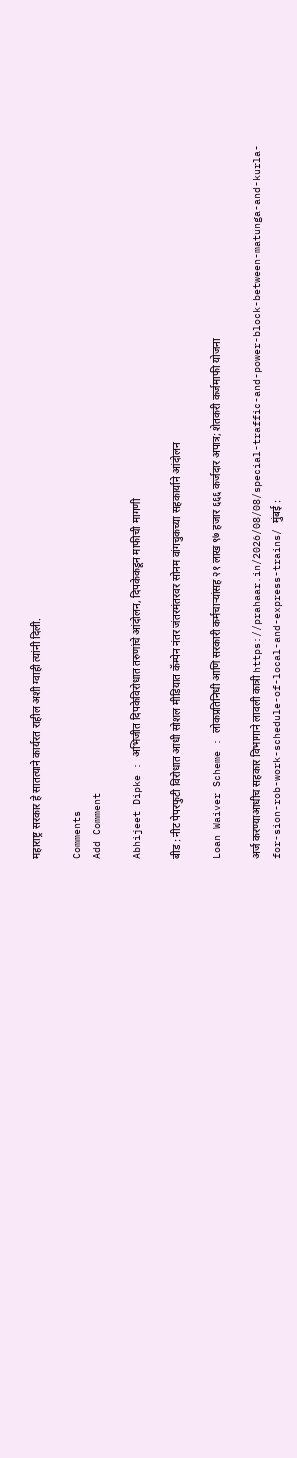महाराष्ट्र सरकार हे सातत्याने कार्यरत राहील अशी ग्वाही त्यांनी दिली.

Comments
Add Comment

Abhijeet Dipke : अभिजीत दिपकेविरोधात तरुणांचे आंदोलन, दिपकेकडून माफीची मागणी

बीड : नीट पेपरफुटी विरोधात आधी सोशल मीडियात कॅम्पेन नंतर जंतरमंतरवर सोनम वांगचुकच्या सहकार्याने आंदोलन

Loan Waiver Scheme : लोकप्रतिनिधी आणि सरकारी कर्मचाऱ्यांसह २१ लाख ९७ हजार ६६६ कर्जदार अपात्र; शेतकरी कर्जमाफी योजना

अर्ज करण्याआधीच सहकार विभागाने लावली कात्री https://prahaar.in/2026/08/08/special-traffic-and-power-block-between-matunga-and-kurla-for-sion-rob-work-schedule-of-local-and-express-trains/ मुंबई :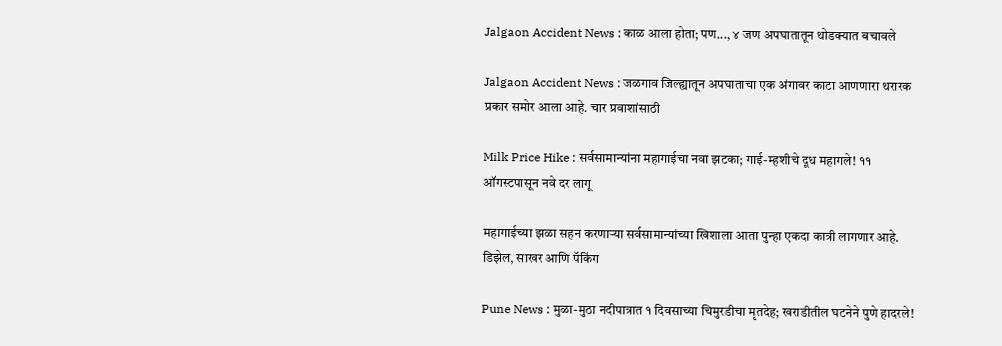Jalgaon Accident News : काळ आला होता; पण..., ४ जण अपघातातून थोडक्यात बचावले

Jalgaon Accident News : जळगाव जिल्ह्यातून अपघाताचा एक अंगावर काटा आणणारा थरारक प्रकार समोर आला आहे. चार प्रवाशांसाठी

Milk Price Hike : सर्वसामान्यांना महागाईचा नवा झटका; गाई-म्हशीचे दूध महागले! ११ ऑगस्टपासून नवे दर लागू

महागाईच्या झळा सहन करणाऱ्या सर्वसामान्यांच्या खिशाला आता पुन्हा एकदा कात्री लागणार आहे. डिझेल, साखर आणि पॅकिंग

Pune News : मुळा-मुठा नदीपात्रात १ दिवसाच्या चिमुरडीचा मृतदेह; खराडीतील घटनेने पुणे हादरले!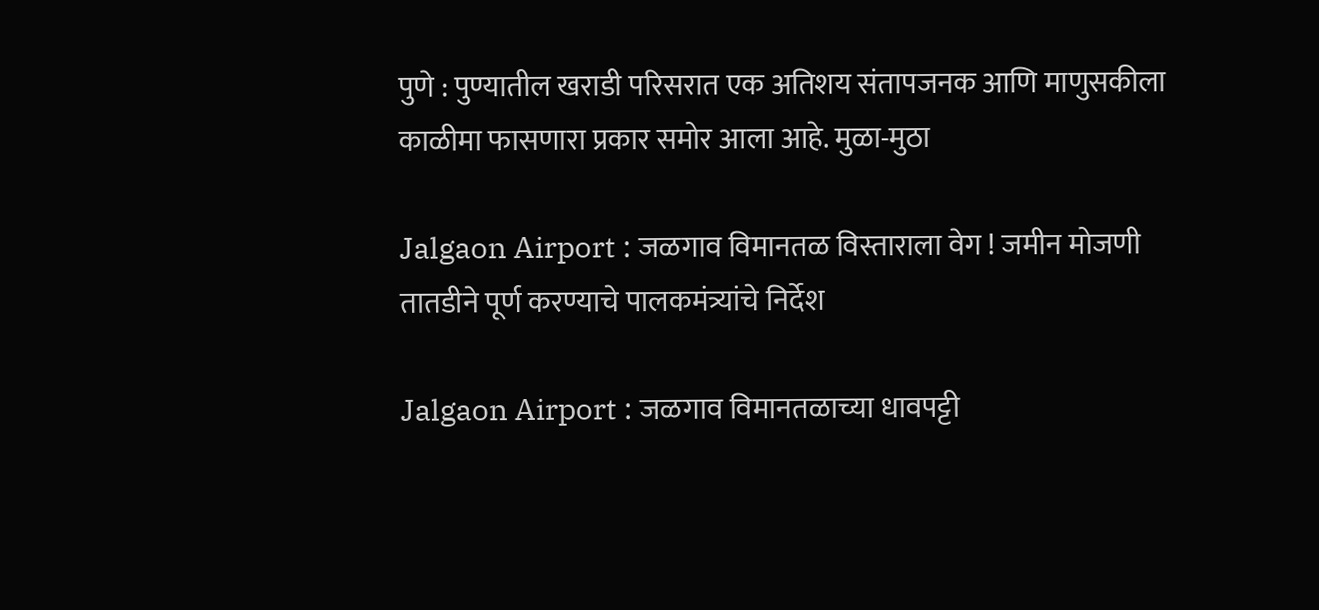पुणे : पुण्यातील खराडी परिसरात एक अतिशय संतापजनक आणि माणुसकीला काळीमा फासणारा प्रकार समोर आला आहे. मुळा-मुठा

Jalgaon Airport : जळगाव विमानतळ विस्ताराला वेग ! जमीन मोजणी तातडीने पूर्ण करण्याचे पालकमंत्र्यांचे निर्देश

Jalgaon Airport : जळगाव विमानतळाच्या धावपट्टी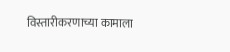विस्तारीकरणाच्या कामाला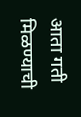आता गती मिळण्याची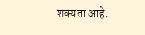शक्यता आहे.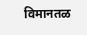विमानतळ